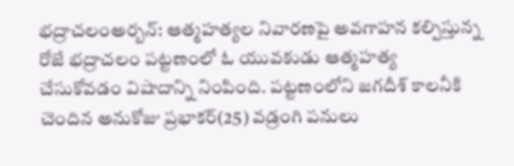భద్రాచలంఅర్బన్: ఆత్మహత్యల నివారణపై అవగాహన కల్పిస్తున్న రోజే భద్రాచలం పట్టణంలో ఓ యువకుడు ఆత్మహత్య చేసుకోవడం విషాదాన్ని నింపింది. పట్టణంలోని జగదీశ్ కాలనీకి చెందిన అనుకోజు ప్రభాకర్(25) వడ్రంగి పనులు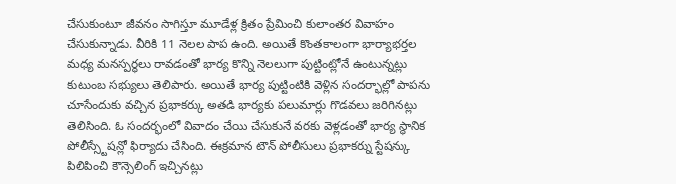చేసుకుంటూ జీవనం సాగిస్తూ మూడేళ్ల క్రితం ప్రేమించి కులాంతర వివాహం చేసుకున్నాడు. వీరికి 11 నెలల పాప ఉంది. అయితే కొంతకాలంగా భార్యాభర్తల మధ్య మనస్పర్థలు రావడంతో భార్య కొన్ని నెలలుగా పుట్టింట్లోనే ఉంటున్నట్లు కుటుంబ సభ్యులు తెలిపారు. అయితే భార్య పుట్టింటికి వెళ్లిన సందర్భాల్లో పాపను చూసేందుకు వచ్చిన ప్రభాకర్కు అతడి భార్యకు పలుమార్లు గొడవలు జరిగినట్లు తెలిసింది. ఓ సందర్భంలో వివాదం చేయి చేసుకునే వరకు వెళ్లడంతో భార్య స్థానిక పోలీస్స్టేషన్లో ఫిర్యాదు చేసింది. ఈక్రమాన టౌన్ పోలీసులు ప్రభాకర్ను స్టేషన్కు పిలిపించి కౌన్సెలింగ్ ఇచ్చినట్లు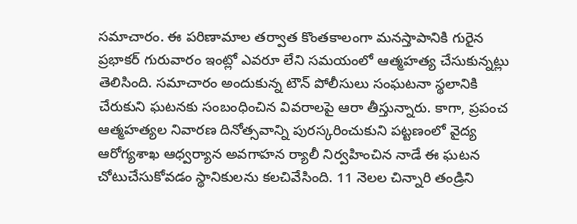సమాచారం. ఈ పరిణామాల తర్వాత కొంతకాలంగా మనస్తాపానికి గురైన ప్రభాకర్ గురువారం ఇంట్లో ఎవరూ లేని సమయంలో ఆత్మహత్య చేసుకున్నట్లు తెలిసింది. సమాచారం అందుకున్న టౌన్ పోలీసులు సంఘటనా స్థలానికి చేరుకుని ఘటనకు సంబంధించిన వివరాలపై ఆరా తీస్తున్నారు. కాగా, ప్రపంచ ఆత్మహత్యల నివారణ దినోత్సవాన్ని పురస్కరించుకుని పట్టణంలో వైద్య ఆరోగ్యశాఖ ఆధ్వర్యాన అవగాహన ర్యాలీ నిర్వహించిన నాడే ఈ ఘటన చోటుచేసుకోవడం స్థానికులను కలచివేసింది. 11 నెలల చిన్నారి తండ్రిని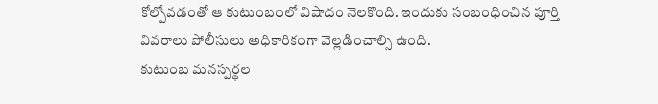కోల్పోవడంతో ఆ కుటుంబంలో విషాదం నెలకొంది. ఇందుకు సంబంధించిన పూర్తి వివరాలు పోలీసులు అధికారికంగా వెల్లడించాల్సి ఉంది.
కుటుంబ మనస్పర్థల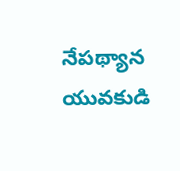నేపథ్యాన
యువకుడి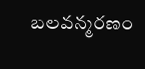బలవన్మరణం